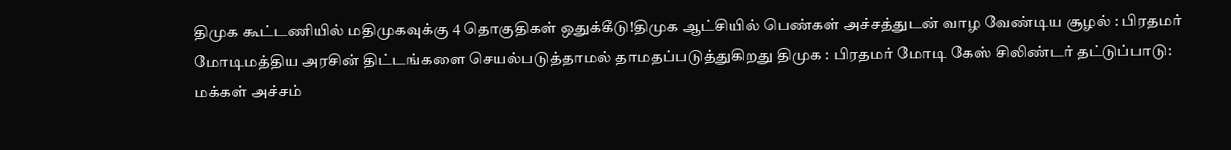திமுக கூட்டணியில் மதிமுகவுக்கு 4 தொகுதிகள் ஒதுக்கீடு!திமுக ஆட்சியில் பெண்கள் அச்சத்துடன் வாழ வேண்டிய சூழல் : பிரதமர் மோடிமத்திய அரசின் திட்டங்களை செயல்படுத்தாமல் தாமதப்படுத்துகிறது திமுக : பிரதமர் மோடி கேஸ் சிலிண்டர் தட்டுப்பாடு: மக்கள் அச்சம்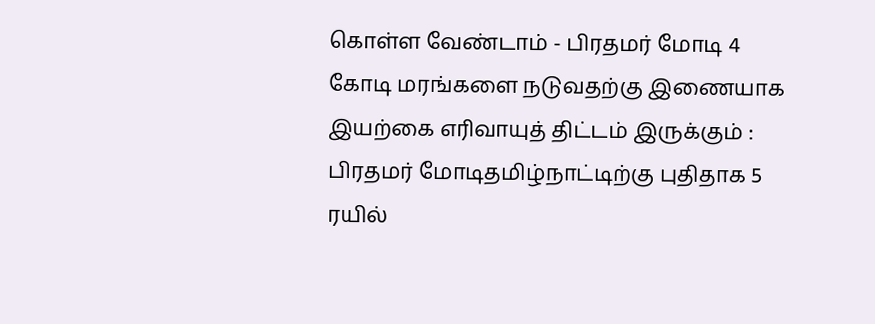கொள்ள வேண்டாம் - பிரதமர் மோடி 4 கோடி மரங்களை நடுவதற்கு இணையாக இயற்கை எரிவாயுத் திட்டம் இருக்கும் : பிரதமர் மோடிதமிழ்நாட்டிற்கு புதிதாக 5 ரயில்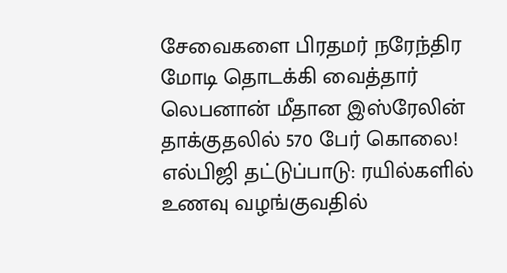சேவைகளை பிரதமர் நரேந்திர மோடி தொடக்கி வைத்தார் லெபனான் மீதான இஸ்ரேலின் தாக்குதலில் 570 பேர் கொலை! எல்பிஜி தட்டுப்பாடு: ரயில்களில் உணவு வழங்குவதில்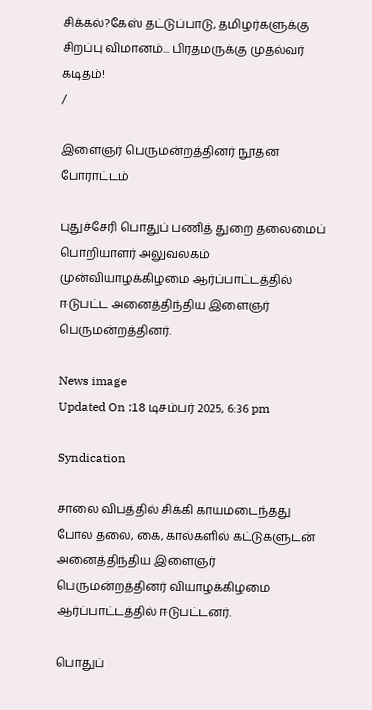சிக்கல்?கேஸ் தட்டுப்பாடு, தமிழர்களுக்கு சிறப்பு விமானம்... பிரதமருக்கு முதல்வர் கடிதம்!
/

இளைஞர் பெருமன்றத்தினர் நூதன போராட்டம்

புதுச்சேரி பொதுப் பணித் துறை தலைமைப் பொறியாளர் அலுவலகம் முன்வியாழக்கிழமை ஆர்ப்பாட்டத்தில் ஈடுபட்ட அனைத்திந்திய இளைஞர் பெருமன்றத்தினர்.

News image
Updated On :18 டிசம்பர் 2025, 6:36 pm

Syndication

சாலை விபத்தில் சிக்கி காயமடைந்தது போல தலை, கை, கால்களில் கட்டுகளுடன் அனைத்திந்திய இளைஞர் பெருமன்றத்தினர் வியாழக்கிழமை ஆர்ப்பாட்டத்தில் ஈடுபட்டனர்.

பொதுப்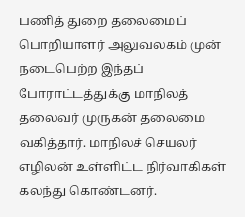பணித் துறை தலைமைப் பொறியாளர் அலுவலகம் முன் நடைபெற்ற இந்தப் போராட்டத்துக்கு மாநிலத் தலைவர் முருகன் தலைமை வகித்தார். மாநிலச் செயலர் எழிலன் உள்ளிட்ட நிர்வாகிகள் கலந்து கொண்டனர்.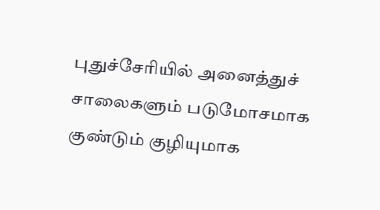புதுச்சேரியில் அனைத்துச் சாலைகளும் படுமோசமாக குண்டும் குழியுமாக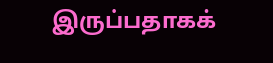இருப்பதாகக்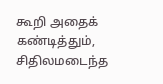கூறி அதைக் கண்டித்தும், சிதிலமடைந்த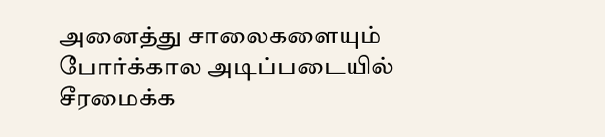அனைத்து சாலைகளையும் போர்க்கால அடிப்படையில் சீரமைக்க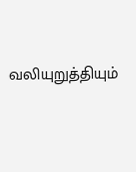வலியுறுத்தியும்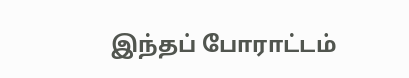இந்தப் போராட்டம்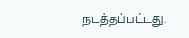நடத்தப்பட்டது.